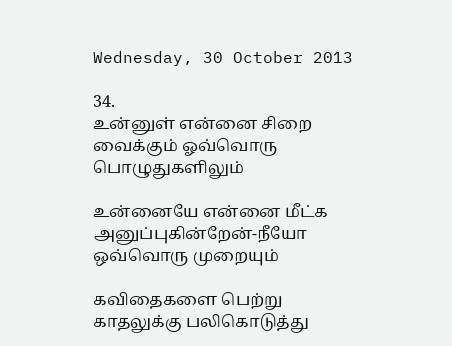Wednesday, 30 October 2013

34.
உன்னுள் என்னை சிறை
வைக்கும் ஓவ்வொரு
பொழுதுகளிலும்

உன்னையே என்னை மீட்க
அனுப்புகின்றேன்-நீயோ
ஒவ்வொரு முறையும்

கவிதைகளை பெற்று
காதலுக்கு பலிகொடுத்து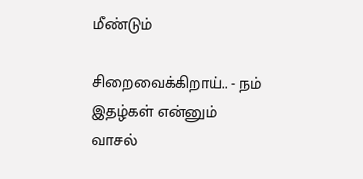மீண்டும்

சிறைவைக்கிறாய்.. - நம்
இதழ்கள் என்னும்
வாசல்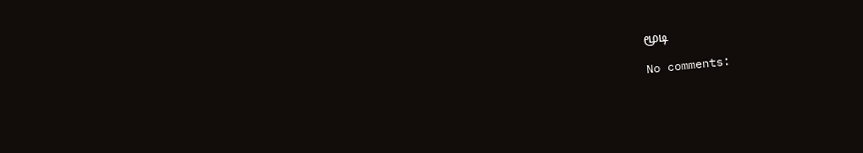மூடி

No comments: